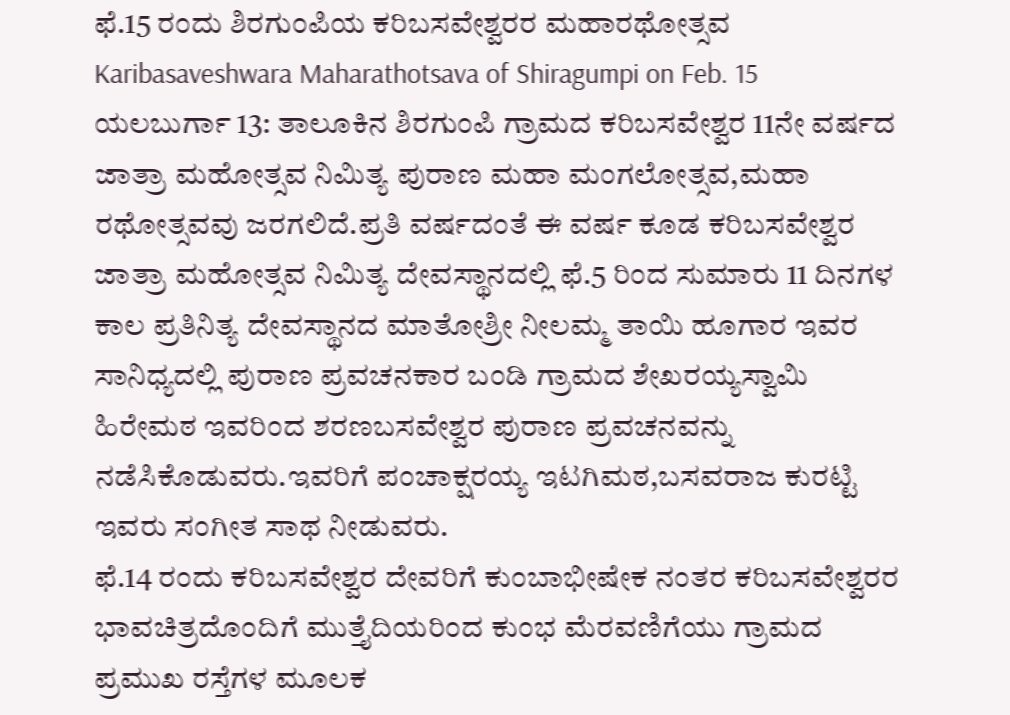ಫೆ.15 ರಂದು ಶಿರಗುಂಪಿಯ ಕರಿಬಸವೇಶ್ವರರ ಮಹಾರಥೋತ್ಸವ
Karibasaveshwara Maharathotsava of Shiragumpi on Feb. 15
ಯಲಬುರ್ಗಾ 13: ತಾಲೂಕಿನ ಶಿರಗುಂಪಿ ಗ್ರಾಮದ ಕರಿಬಸವೇಶ್ವರ 11ನೇ ವರ್ಷದ ಜಾತ್ರಾ ಮಹೋತ್ಸವ ನಿಮಿತ್ಯ ಪುರಾಣ ಮಹಾ ಮಂಗಲೋತ್ಸವ,ಮಹಾ ರಥೋತ್ಸವವು ಜರಗಲಿದೆ.ಪ್ರತಿ ವರ್ಷದಂತೆ ಈ ವರ್ಷ ಕೂಡ ಕರಿಬಸವೇಶ್ವರ ಜಾತ್ರಾ ಮಹೋತ್ಸವ ನಿಮಿತ್ಯ ದೇವಸ್ಥಾನದಲ್ಲಿ ಫೆ.5 ರಿಂದ ಸುಮಾರು 11 ದಿನಗಳ ಕಾಲ ಪ್ರತಿನಿತ್ಯ ದೇವಸ್ಥಾನದ ಮಾತೋಶ್ರೀ ನೀಲಮ್ಮ ತಾಯಿ ಹೂಗಾರ ಇವರ ಸಾನಿಧ್ಯದಲ್ಲಿ ಪುರಾಣ ಪ್ರವಚನಕಾರ ಬಂಡಿ ಗ್ರಾಮದ ಶೇಖರಯ್ಯಸ್ವಾಮಿ ಹಿರೇಮಠ ಇವರಿಂದ ಶರಣಬಸವೇಶ್ವರ ಪುರಾಣ ಪ್ರವಚನವನ್ನು ನಡೆಸಿಕೊಡುವರು.ಇವರಿಗೆ ಪಂಚಾಕ್ಷರಯ್ಯ ಇಟಗಿಮಠ,ಬಸವರಾಜ ಕುರಟ್ಟಿ ಇವರು ಸಂಗೀತ ಸಾಥ ನೀಡುವರು.
ಫೆ.14 ರಂದು ಕರಿಬಸವೇಶ್ವರ ದೇವರಿಗೆ ಕುಂಬಾಭೀಷೇಕ ನಂತರ ಕರಿಬಸವೇಶ್ವರರ ಭಾವಚಿತ್ರದೊಂದಿಗೆ ಮುತ್ತೈದಿಯರಿಂದ ಕುಂಭ ಮೆರವಣಿಗೆಯು ಗ್ರಾಮದ ಪ್ರಮುಖ ರಸ್ತೆಗಳ ಮೂಲಕ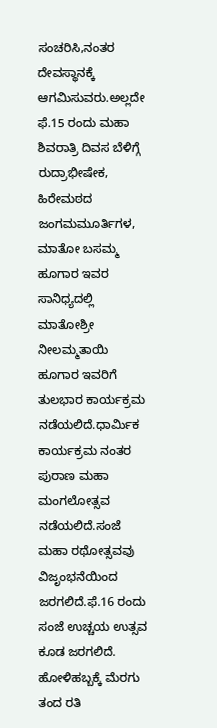ಸಂಚರಿಸಿ,ನಂತರ ದೇವಸ್ಥಾನಕ್ಕೆ ಆಗಮಿಸುವರು.ಅಲ್ಲದೇ ಫೆ.15 ರಂದು ಮಹಾ ಶಿವರಾತ್ರಿ ದಿವಸ ಬೆಳಿಗ್ಗೆ ರುದ್ರಾಭೀಷೇಕ, ಹಿರೇಮಠದ ಜಂಗಮಮೂರ್ತಿಗಳ, ಮಾತೋ ಬಸಮ್ಮ ಹೂಗಾರ ಇವರ ಸಾನಿಧ್ಯದಲ್ಲಿ ಮಾತೋಶ್ರೀ ನೀಲಮ್ಮತಾಯಿ ಹೂಗಾರ ಇವರಿಗೆ ತುಲಭಾರ ಕಾರ್ಯಕ್ರಮ ನಡೆಯಲಿದೆ.ಧಾರ್ಮಿಕ ಕಾರ್ಯಕ್ರಮ ನಂತರ ಪುರಾಣ ಮಹಾ ಮಂಗಲೋತ್ಸವ ನಡೆಯಲಿದೆ.ಸಂಜೆ ಮಹಾ ರಥೋತ್ಸವವು ವಿಜೃಂಭನೆಯಿಂದ ಜರಗಲಿದೆ.ಫೆ.16 ರಂದು ಸಂಜೆ ಉಚ್ಚಯ ಉತ್ಸವ ಕೂಡ ಜರಗಲಿದೆ.
ಹೋಳಿಹಬ್ಬಕ್ಕೆ ಮೆರಗು ತಂದ ರತಿ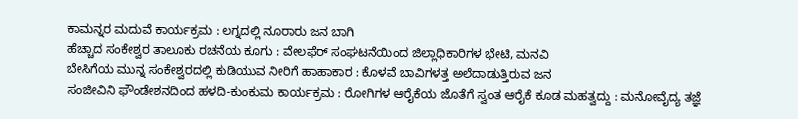ಕಾಮನ್ನರ ಮದುವೆ ಕಾರ್ಯಕ್ರಮ : ಲಗ್ನದಲ್ಲಿ ನೂರಾರು ಜನ ಬಾಗಿ
ಹೆಚ್ಚಾದ ಸಂಕೇಶ್ವರ ತಾಲೂಕು ರಚನೆಯ ಕೂಗು : ವೇಲಫೆರ್ ಸಂಘಟನೆಯಿಂದ ಜಿಲ್ಲಾಧಿಕಾರಿಗಳ ಭೇಟಿ, ಮನವಿ
ಬೇಸಿಗೆಯ ಮುನ್ನ ಸಂಕೇಶ್ವರದಲ್ಲಿ ಕುಡಿಯುವ ನೀರಿಗೆ ಹಾಹಾಕಾರ : ಕೊಳವೆ ಬಾವಿಗಳತ್ತ ಅಲೆದಾಡುತ್ತಿರುವ ಜನ
ಸಂಜೀವಿನಿ ಫೌಂಡೇಶನದಿಂದ ಹಳದಿ-ಕುಂಕುಮ ಕಾರ್ಯಕ್ರಮ : ರೋಗಿಗಳ ಆರೈಕೆಯ ಜೊತೆಗೆ ಸ್ವಂತ ಆರೈಕೆ ಕೂಡ ಮಹತ್ವದ್ದು : ಮನೋವೈದ್ಯ ತಜ್ಞೆ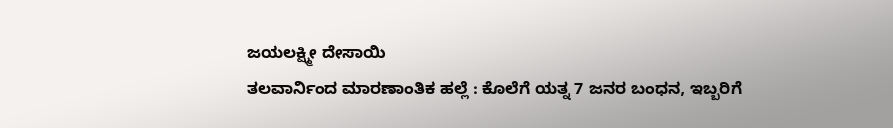ಜಯಲಕ್ಷ್ಮೀ ದೇಸಾಯಿ
ತಲವಾರ್ನಿಂದ ಮಾರಣಾಂತಿಕ ಹಲ್ಲೆ : ಕೊಲೆಗೆ ಯತ್ನ 7 ಜನರ ಬಂಧನ, ಇಬ್ಬರಿಗೆ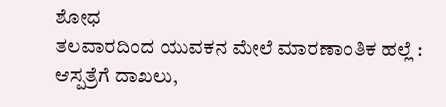ಶೋಧ
ತಲವಾರದಿಂದ ಯುವಕನ ಮೇಲೆ ಮಾರಣಾಂತಿಕ ಹಲ್ಲೆ : ಆಸ್ಪತ್ರೆಗೆ ದಾಖಲು,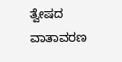ತ್ವೇಷದ ವಾತಾವರಣ